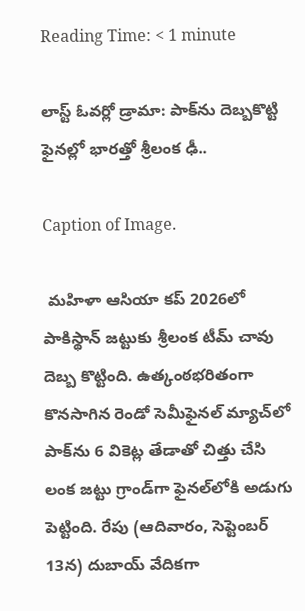Reading Time: < 1 minute

లాస్ట్ ఓవర్లో డ్రామా: పాక్‌ను దెబ్బకొట్టి ఫైనల్లో భారత్తో శ్రీలంక ఢీ..

Caption of Image.

 మహిళా ఆసియా కప్ 2026లో పాకిస్థాన్‌ జట్టుకు శ్రీలంక టీమ్ చావు దెబ్బ కొట్టింది. ఉత్కంఠభరితంగా కొనసాగిన రెండో సెమీఫైనల్ మ్యాచ్‌లో పాక్‌ను 6 వికెట్ల తేడాతో చిత్తు చేసి లంక జట్టు గ్రాండ్‌గా ఫైనల్‌లోకి అడుగు పెట్టింది. రేపు (ఆదివారం, సెప్టెంబర్ 13న) దుబాయ్ వేదికగా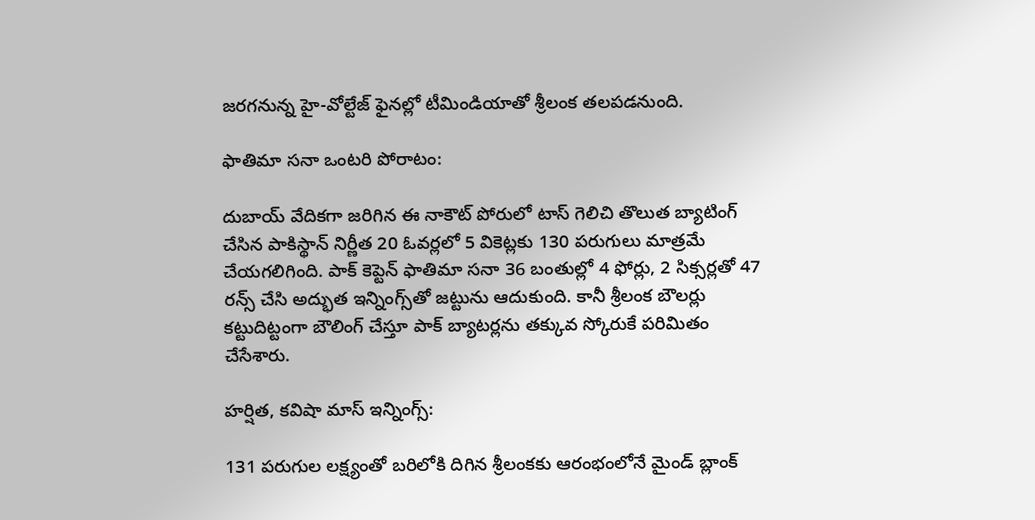జరగనున్న హై-వోల్టేజ్ ఫైనల్లో టీమిండియాతో శ్రీలంక తలపడనుంది.

ఫాతిమా సనా ఒంటరి పోరాటం:

దుబాయ్ వేదికగా జరిగిన ఈ నాకౌట్ పోరులో టాస్ గెలిచి తొలుత బ్యాటింగ్ చేసిన పాకిస్థాన్ నిర్ణీత 20 ఓవర్లలో 5 వికెట్లకు 130 పరుగులు మాత్రమే చేయగలిగింది. పాక్ కెప్టెన్ ఫాతిమా సనా 36 బంతుల్లో 4 ఫోర్లు, 2 సిక్సర్లతో 47 రన్స్ చేసి అద్భుత ఇన్నింగ్స్‌తో జట్టును ఆదుకుంది. కానీ శ్రీలంక బౌలర్లు కట్టుదిట్టంగా బౌలింగ్ చేస్తూ పాక్ బ్యాటర్లను తక్కువ స్కోరుకే పరిమితం చేసేశారు.

హర్షిత, కవిషా మాస్ ఇన్నింగ్స్:

131 పరుగుల లక్ష్యంతో బరిలోకి దిగిన శ్రీలంకకు ఆరంభంలోనే మైండ్ బ్లాంక్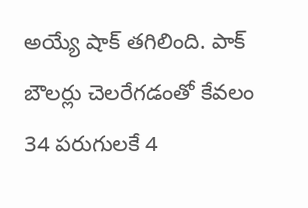అయ్యే షాక్ తగిలింది. పాక్ బౌలర్లు చెలరేగడంతో కేవలం 34 పరుగులకే 4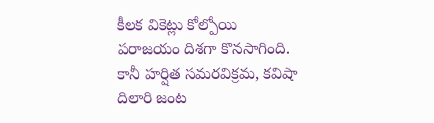కీలక వికెట్లు కోల్పోయి పరాజయం దిశగా కొనసాగింది. కానీ హర్షిత సమరవిక్రమ, కవిషా దిలారి జంట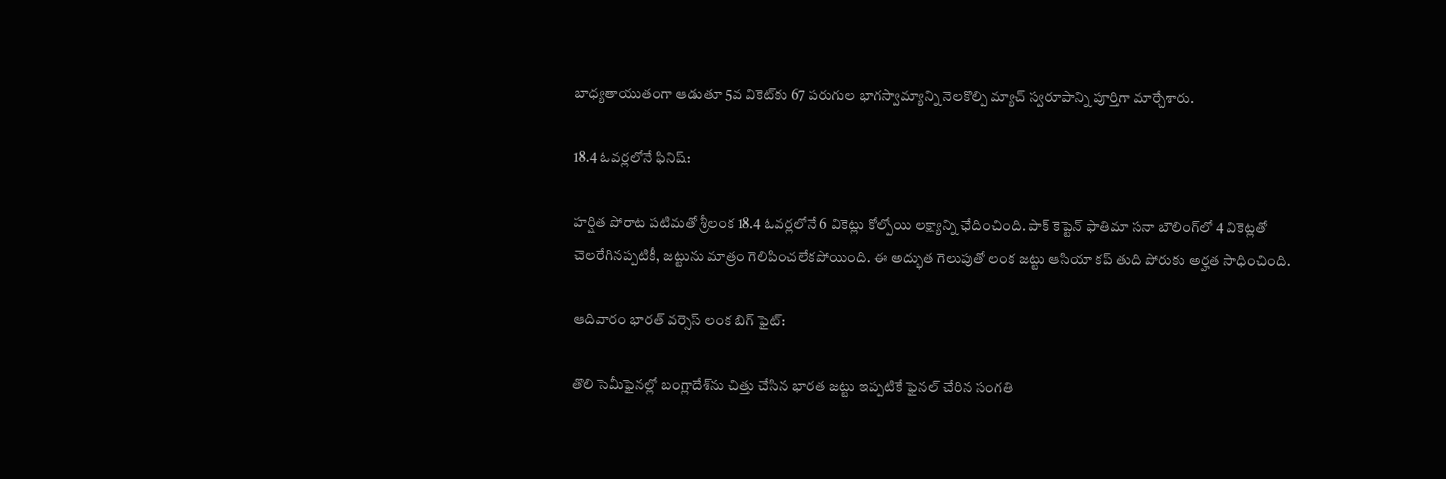బాధ్యతాయుతంగా ఆడుతూ 5వ వికెట్‌కు 67 పరుగుల భాగస్వామ్యాన్ని నెలకొల్పి మ్యాచ్ స్వరూపాన్ని పూర్తిగా మార్చేశారు.

18.4 ఓవర్లలోనే ఫినిష్:

హర్షిత పోరాట పటిమతో శ్రీలంక 18.4 ఓవర్లలోనే 6 వికెట్లు కోల్పోయి లక్ష్యాన్ని ఛేదించింది. పాక్ కెప్టెన్ ఫాతిమా సనా బౌలింగ్‌లో 4 వికెట్లతో చెలరేగినప్పటికీ, జట్టును మాత్రం గెలిపించలేకపోయింది. ఈ అద్భుత గెలుపుతో లంక జట్టు ఆసియా కప్ తుది పోరుకు అర్హత సాధించింది.

ఆదివారం భారత్ వర్సెస్ లంక బిగ్ ఫైట్:

తొలి సెమీఫైనల్లో బంగ్లాదేశ్‌ను చిత్తు చేసిన భారత జట్టు ఇప్పటికే ఫైనల్ చేరిన సంగతి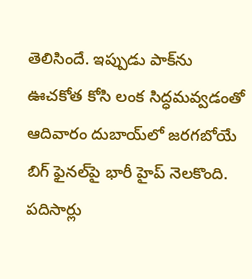తెలిసిందే. ఇప్పుడు పాక్‌ను ఊచకోత కోసి లంక సిద్ధమవ్వడంతో ఆదివారం దుబాయ్‌లో జరగబోయే బిగ్ ఫైనల్‌పై భారీ హైప్ నెలకొంది. పదిసార్లు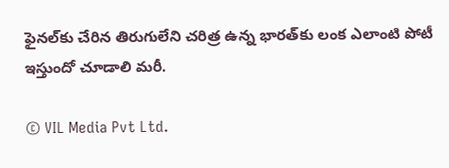ఫైనల్‌కు చేరిన తిరుగులేని చరిత్ర ఉన్న భారత్‌కు లంక ఎలాంటి పోటీ ఇస్తుందో చూడాలి మరీ.

© VIL Media Pvt Ltd.